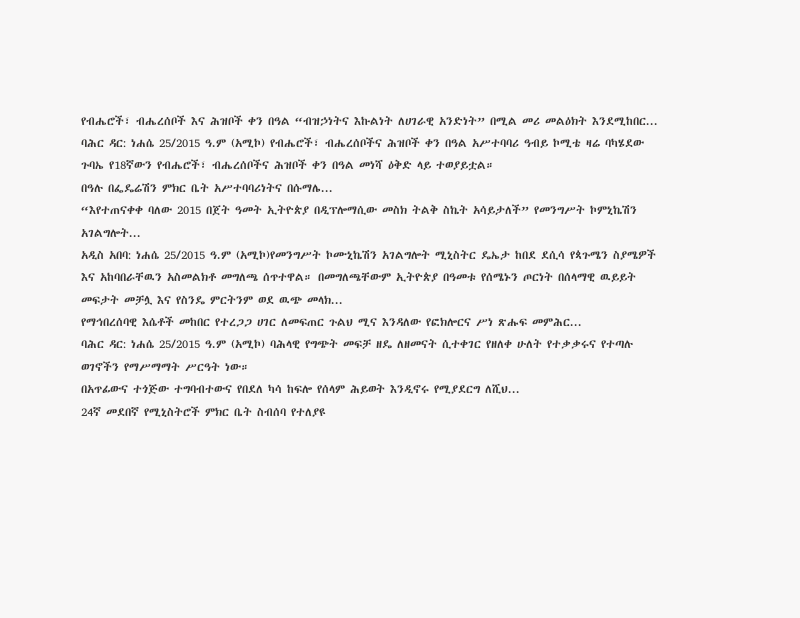የብሔሮች፣ ብሔረሰቦች እና ሕዝቦች ቀን በዓል “ብዝኃነትና እኩልነት ለሀገራዊ አንድነት” በሚል መሪ መልዕክት እንደሚከበር...
ባሕር ዳር: ነሐሴ 25/2015 ዓ.ም (አሚኮ) የብሔሮች፣ ብሔረሰቦችና ሕዝቦች ቀን በዓል አሥተባባሪ ዓብይ ኮሚቴ ዛሬ ባካሄደው ጉባኤ የ18ኛውን የብሔሮች፣ ብሔረሰቦችና ሕዝቦች ቀን በዓል መነሻ ዕቅድ ላይ ተወያይቷል።
በዓሉ በፌዴሬሽን ምክር ቤት አሥተባባሪነትና በሱማሌ...
“እየተጠናቀቀ ባለው 2015 በጀት ዓመት ኢትዮጵያ በዲፕሎማሲው መስክ ትልቅ ስኬት አሳይታለች” የመንግሥት ኮምኒኬሽን አገልግሎት...
አዲስ አበባ: ነሐሴ 25/2015 ዓ.ም (አሚኮ)የመንግሥት ኮሙኒኬሽን አገልግሎት ሚኒስትር ዴኤታ ከበደ ደሲሳ የጳጉሜን ስያሜዎች እና አከባበራቸዉን አስመልክቶ መግለጫ ሰጥተዋል። በመግለጫቸውም ኢትዮጵያ በዓመቱ የሰሜኑን ጦርነት በሰላማዊ ዉይይት መፍታት መቻሏ እና የስንዴ ምርትንም ወደ ዉጭ መላክ...
የማኅበረሰባዊ እሴቶች መከበር የተረጋጋ ሀገር ለመፍጠር ጉልህ ሚና እንዳለው የፎክሎርና ሥነ ጽሑፍ መምሕር...
ባሕር ዳር: ነሐሴ 25/2015 ዓ.ም (አሚኮ) ባሕላዊ የግጭት መፍቻ ዘዴ ለዘመናት ሲተቀገር የዘለቀ ሁለት የተቃቃሩና የተጣሉ ወገኖችን የማሥማማት ሥርዓት ነው።
በአጥፊውና ተጎጅው ተግባብተውና የበደለ ካሳ ከፍሎ የሰላም ሕይወት እንዲኖሩ የሚያደርግ ለሺህ...
24ኛ መደበኛ የሚኒስትሮች ምክር ቤት ስብሰባ የተለያዩ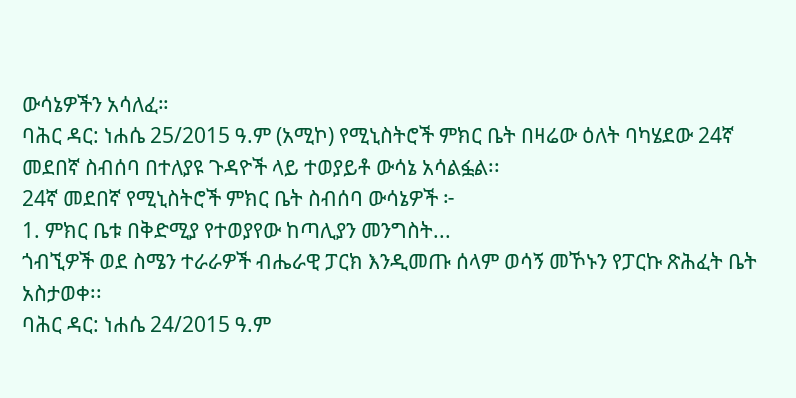ውሳኔዎችን አሳለፈ።
ባሕር ዳር: ነሐሴ 25/2015 ዓ.ም (አሚኮ) የሚኒስትሮች ምክር ቤት በዛሬው ዕለት ባካሄደው 24ኛ መደበኛ ስብሰባ በተለያዩ ጉዳዮች ላይ ተወያይቶ ውሳኔ አሳልፏል፡፡
24ኛ መደበኛ የሚኒስትሮች ምክር ቤት ስብሰባ ውሳኔዎች ፦
1. ምክር ቤቱ በቅድሚያ የተወያየው ከጣሊያን መንግስት...
ጎብኚዎች ወደ ስሜን ተራራዎች ብሔራዊ ፓርክ እንዲመጡ ሰላም ወሳኝ መኾኑን የፓርኩ ጽሕፈት ቤት አስታወቀ፡፡
ባሕር ዳር: ነሐሴ 24/2015 ዓ.ም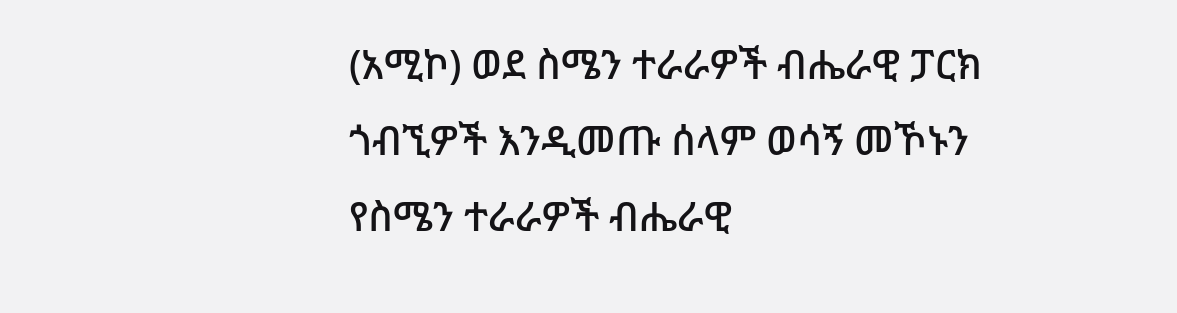(አሚኮ) ወደ ስሜን ተራራዎች ብሔራዊ ፓርክ ጎብኚዎች እንዲመጡ ሰላም ወሳኝ መኾኑን የስሜን ተራራዎች ብሔራዊ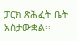ፓርክ ጽሕፈት ቤት አስታውቋል፡፡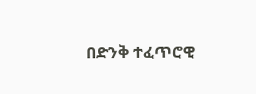በድንቅ ተፈጥሮዊ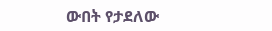ውበት የታደለው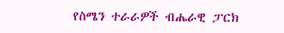የስሜን ተራራዎች ብሔራዊ ፓርክ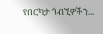የበርካታ ጎብኚዎችን...